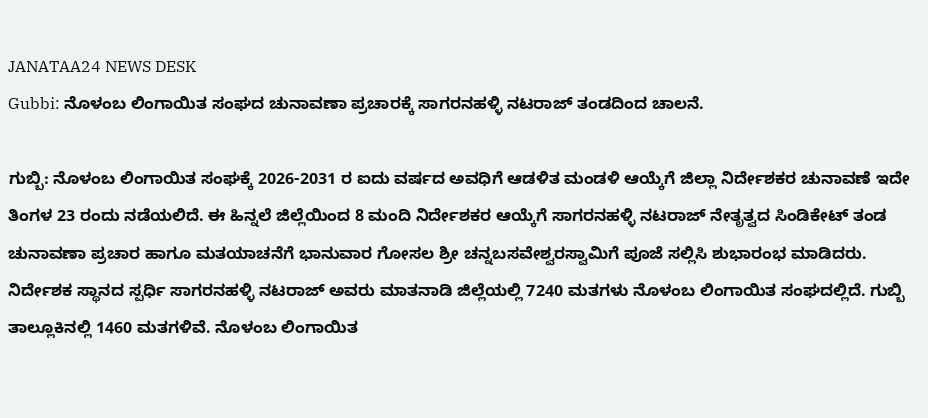JANATAA24 NEWS DESK
Gubbi: ನೊಳಂಬ ಲಿಂಗಾಯಿತ ಸಂಘದ ಚುನಾವಣಾ ಪ್ರಚಾರಕ್ಕೆ ಸಾಗರನಹಳ್ಳಿ ನಟರಾಜ್ ತಂಡದಿಂದ ಚಾಲನೆ.

ಗುಬ್ಬಿ: ನೊಳಂಬ ಲಿಂಗಾಯಿತ ಸಂಘಕ್ಕೆ 2026-2031 ರ ಐದು ವರ್ಷದ ಅವಧಿಗೆ ಆಡಳಿತ ಮಂಡಳಿ ಆಯ್ಕೆಗೆ ಜಿಲ್ಲಾ ನಿರ್ದೇಶಕರ ಚುನಾವಣೆ ಇದೇ ತಿಂಗಳ 23 ರಂದು ನಡೆಯಲಿದೆ. ಈ ಹಿನ್ನಲೆ ಜಿಲ್ಲೆಯಿಂದ 8 ಮಂದಿ ನಿರ್ದೇಶಕರ ಆಯ್ಕೆಗೆ ಸಾಗರನಹಳ್ಳಿ ನಟರಾಜ್ ನೇತೃತ್ವದ ಸಿಂಡಿಕೇಟ್ ತಂಡ ಚುನಾವಣಾ ಪ್ರಚಾರ ಹಾಗೂ ಮತಯಾಚನೆಗೆ ಭಾನುವಾರ ಗೋಸಲ ಶ್ರೀ ಚನ್ನಬಸವೇಶ್ವರಸ್ವಾಮಿಗೆ ಪೂಜೆ ಸಲ್ಲಿಸಿ ಶುಭಾರಂಭ ಮಾಡಿದರು.
ನಿರ್ದೇಶಕ ಸ್ಥಾನದ ಸ್ಪರ್ಧಿ ಸಾಗರನಹಳ್ಳಿ ನಟರಾಜ್ ಅವರು ಮಾತನಾಡಿ ಜಿಲ್ಲೆಯಲ್ಲಿ 7240 ಮತಗಳು ನೊಳಂಬ ಲಿಂಗಾಯಿತ ಸಂಘದಲ್ಲಿದೆ. ಗುಬ್ಬಿ ತಾಲ್ಲೂಕಿನಲ್ಲಿ 1460 ಮತಗಳಿವೆ. ನೊಳಂಬ ಲಿಂಗಾಯಿತ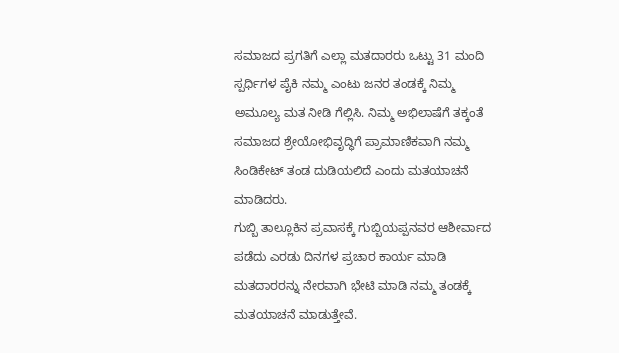ಸಮಾಜದ ಪ್ರಗತಿಗೆ ಎಲ್ಲಾ ಮತದಾರರು ಒಟ್ಟು 31 ಮಂದಿ ಸ್ಪರ್ಧಿಗಳ ಪೈಕಿ ನಮ್ಮ ಎಂಟು ಜನರ ತಂಡಕ್ಕೆ ನಿಮ್ಮ ಅಮೂಲ್ಯ ಮತ ನೀಡಿ ಗೆಲ್ಲಿಸಿ. ನಿಮ್ಮ ಅಭಿಲಾಷೆಗೆ ತಕ್ಕಂತೆ ಸಮಾಜದ ಶ್ರೇಯೋಭಿವೃದ್ಧಿಗೆ ಪ್ರಾಮಾಣಿಕವಾಗಿ ನಮ್ಮ ಸಿಂಡಿಕೇಟ್ ತಂಡ ದುಡಿಯಲಿದೆ ಎಂದು ಮತಯಾಚನೆ ಮಾಡಿದರು.
ಗುಬ್ಬಿ ತಾಲ್ಲೂಕಿನ ಪ್ರವಾಸಕ್ಕೆ ಗುಬ್ಬಿಯಪ್ಪನವರ ಆಶೀರ್ವಾದ ಪಡೆದು ಎರಡು ದಿನಗಳ ಪ್ರಚಾರ ಕಾರ್ಯ ಮಾಡಿ ಮತದಾರರನ್ನು ನೇರವಾಗಿ ಭೇಟಿ ಮಾಡಿ ನಮ್ಮ ತಂಡಕ್ಕೆ ಮತಯಾಚನೆ ಮಾಡುತ್ತೇವೆ.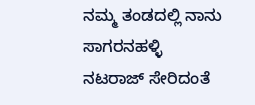ನಮ್ಮ ತಂಡದಲ್ಲಿ ನಾನು ಸಾಗರನಹಳ್ಳಿ ನಟರಾಜ್ ಸೇರಿದಂತೆ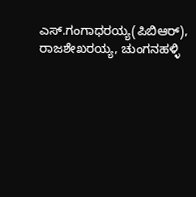ಎಸ್.ಗಂಗಾಧರಯ್ಯ(ಪಿಬಿಆರ್), ರಾಜಶೇಖರಯ್ಯ, ಚುಂಗನಹಳ್ಳಿ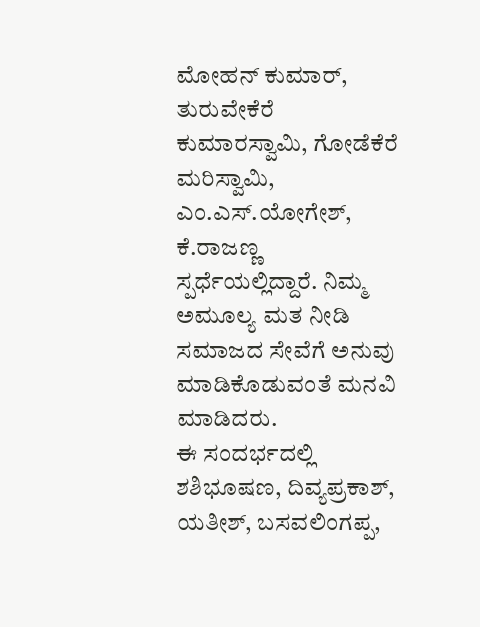ಮೋಹನ್ ಕುಮಾರ್, ತುರುವೇಕೆರೆ ಕುಮಾರಸ್ವಾಮಿ, ಗೋಡೆಕೆರೆ ಮರಿಸ್ವಾಮಿ, ಎಂ.ಎಸ್.ಯೋಗೇಶ್, ಕೆ.ರಾಜಣ್ಣ ಸ್ಪರ್ಧೆಯಲ್ಲಿದ್ದಾರೆ. ನಿಮ್ಮ ಅಮೂಲ್ಯ ಮತ ನೀಡಿ ಸಮಾಜದ ಸೇವೆಗೆ ಅನುವು ಮಾಡಿಕೊಡುವಂತೆ ಮನವಿ ಮಾಡಿದರು.
ಈ ಸಂದರ್ಭದಲ್ಲಿ ಶಶಿಭೂಷಣ, ದಿವ್ಯಪ್ರಕಾಶ್, ಯತೀಶ್, ಬಸವಲಿಂಗಪ್ಪ,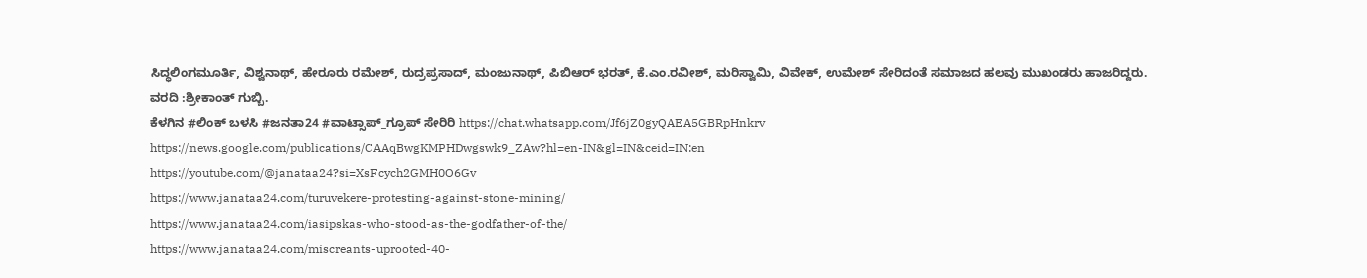ಸಿದ್ಧಲಿಂಗಮೂರ್ತಿ, ವಿಶ್ವನಾಥ್, ಹೇರೂರು ರಮೇಶ್, ರುದ್ರಪ್ರಸಾದ್, ಮಂಜುನಾಥ್, ಪಿಬಿಆರ್ ಭರತ್, ಕೆ.ಎಂ.ರವೀಶ್, ಮರಿಸ್ವಾಮಿ, ವಿವೇಕ್, ಉಮೇಶ್ ಸೇರಿದಂತೆ ಸಮಾಜದ ಹಲವು ಮುಖಂಡರು ಹಾಜರಿದ್ದರು.
ವರದಿ :ಶ್ರೀಕಾಂತ್ ಗುಬ್ಬಿ.
ಕೆಳಗಿನ #ಲಿಂಕ್ ಬಳಸಿ #ಜನತಾ24 #ವಾಟ್ಸಾಪ್_ಗ್ರೂಪ್ ಸೇರಿರಿ https://chat.whatsapp.com/Jf6jZ0gyQAEA5GBRpHnkrv
https://news.google.com/publications/CAAqBwgKMPHDwgswk9_ZAw?hl=en-IN&gl=IN&ceid=IN:en
https://youtube.com/@janataa24?si=XsFcych2GMH0O6Gv
https://www.janataa24.com/turuvekere-protesting-against-stone-mining/
https://www.janataa24.com/iasipskas-who-stood-as-the-godfather-of-the/
https://www.janataa24.com/miscreants-uprooted-40-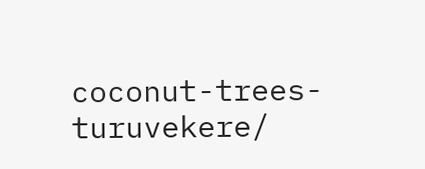coconut-trees-turuvekere/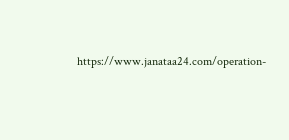https://www.janataa24.com/operation-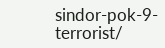sindor-pok-9-terrorist/